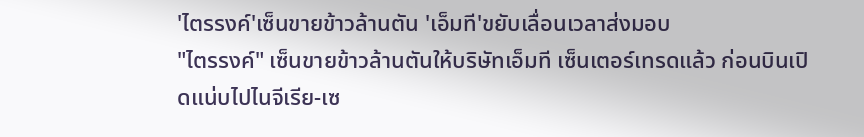'ไตรรงค์'เซ็นขายข้าวล้านตัน 'เอ็มที'ขยับเลื่อนเวลาส่งมอบ
"ไตรรงค์" เซ็นขายข้าวล้านตันให้บริษัทเอ็มที เซ็นเตอร์เทรดแล้ว ก่อนบินเปิดแน่บไปไนจีเรีย-เซ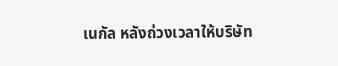เนกัล หลังถ่วงเวลาให้บริษัท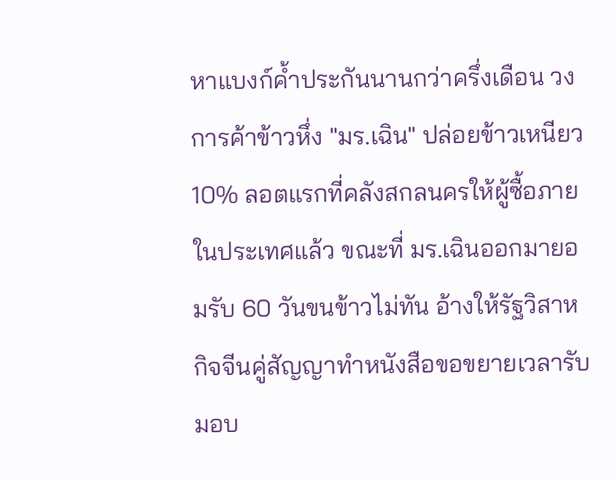หาแบงก์ค้ำประกันนานกว่าครึ่งเดือน วงการค้าข้าวหึ่ง "มร.เฉิน" ปล่อยข้าวเหนียว 10% ลอตแรกที่คลังสกลนครให้ผู้ซื้อภายในประเทศแล้ว ขณะที่ มร.เฉินออกมายอมรับ 60 วันขนข้าวไม่ทัน อ้างให้รัฐวิสาหกิจจีนคู่สัญญาทำหนังสือขอขยายเวลารับมอบ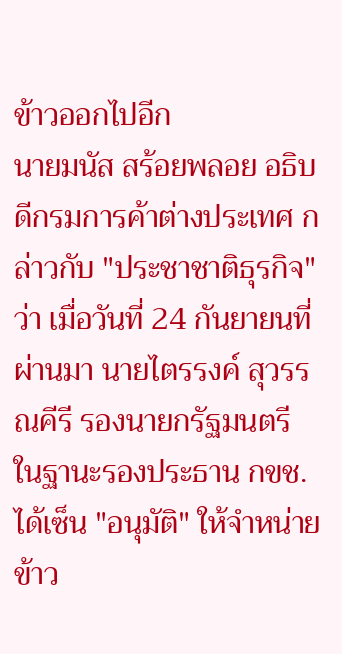ข้าวออกไปอีก
นายมนัส สร้อยพลอย อธิบดีกรมการค้าต่างประเทศ กล่าวกับ "ประชาชาติธุรกิจ" ว่า เมื่อวันที่ 24 กันยายนที่ผ่านมา นายไตรรงค์ สุวรรณคีรี รองนายกรัฐมนตรี ในฐานะรองประธาน กขช. ได้เซ็น "อนุมัติ" ให้จำหน่ายข้าว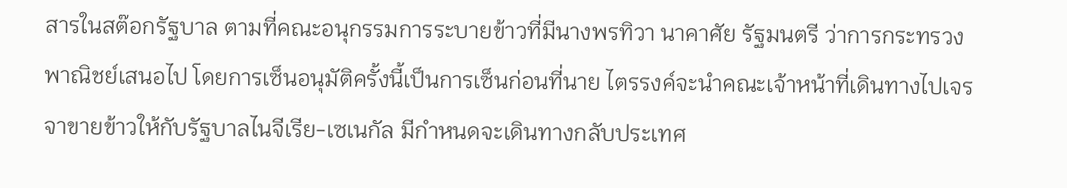สารในสต๊อกรัฐบาล ตามที่คณะอนุกรรมการระบายข้าวที่มีนางพรทิวา นาคาศัย รัฐมนตรี ว่าการกระทรวงพาณิชย์เสนอไป โดยการเซ็นอนุมัติครั้งนี้เป็นการเซ็นก่อนที่นาย ไตรรงค์จะนำคณะเจ้าหน้าที่เดินทางไปเจรจาขายข้าวให้กับรัฐบาลไนจีเรีย-เซเนกัล มีกำหนดจะเดินทางกลับประเทศ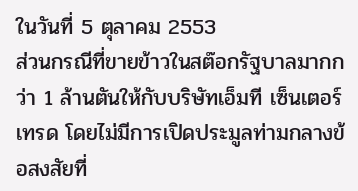ในวันที่ 5 ตุลาคม 2553
ส่วนกรณีที่ขายข้าวในสต๊อกรัฐบาลมากกว่า 1 ล้านตันให้กับบริษัทเอ็มที เซ็นเตอร์เทรด โดยไม่มีการเปิดประมูลท่ามกลางข้อสงสัยที่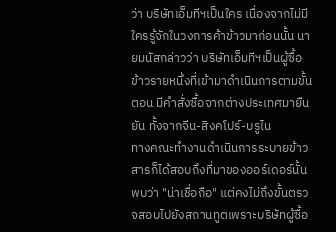ว่า บริษัทเอ็มทีฯเป็นใคร เนื่องจากไม่มีใครรู้จักในวงการค้าข้าวมาก่อนนั้น นายมนัสกล่าวว่า บริษัทเอ็มทีฯเป็นผู้ซื้อข้าวรายหนึ่งที่เข้ามาดำเนินการตามขั้นตอน มีคำสั่งซื้อจากต่างประเทศมายืนยัน ทั้งจากจีน-สิงคโปร์-บรูไน
ทางคณะทำงานดำเนินการระบายข้าวสารก็ได้สอบถึงที่มาของออร์เดอร์นั้นพบว่า "น่าเชื่อถือ" แต่คงไม่ถึงขั้นตรวจสอบไปยังสถานทูตเพราะบริษัทผู้ซื้อ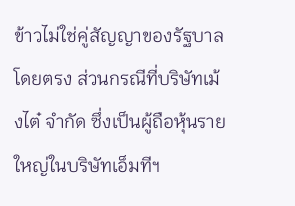ข้าวไม่ใช่คู่สัญญาของรัฐบาลโดยตรง ส่วนกรณีที่บริษัทเม้งไต๋ จำกัด ซึ่งเป็นผู้ถือหุ้นรายใหญ่ในบริษัทเอ็มทีฯ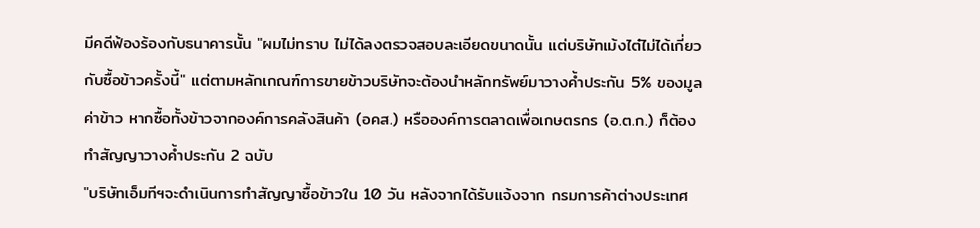มีคดีฟ้องร้องกับธนาคารนั้น "ผมไม่ทราบ ไม่ได้ลงตรวจสอบละเอียดขนาดนั้น แต่บริษัทเม้งไต๋ไม่ได้เกี่ยวกับซื้อข้าวครั้งนี้" แต่ตามหลักเกณฑ์การขายข้าวบริษัทจะต้องนำหลักทรัพย์มาวางค้ำประกัน 5% ของมูลค่าข้าว หากซื้อทั้งข้าวจากองค์การคลังสินค้า (อคส.) หรือองค์การตลาดเพื่อเกษตรกร (อ.ต.ก.) ก็ต้องทำสัญญาวางค้ำประกัน 2 ฉบับ
"บริษัทเอ็มทีฯจะดำเนินการทำสัญญาซื้อข้าวใน 10 วัน หลังจากได้รับแจ้งจาก กรมการค้าต่างประเทศ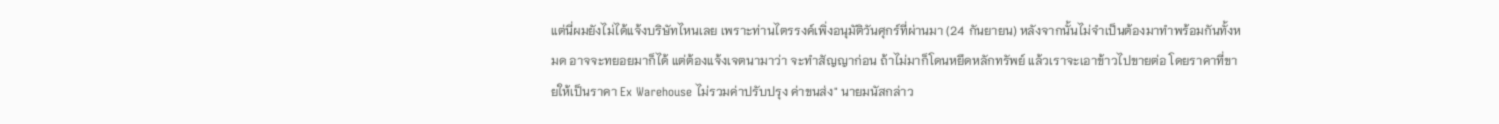แต่นี่ผมยังไม่ได้แจ้งบริษัทไหนเลย เพราะท่านไตรรงค์เพิ่งอนุมัติวันศุกร์ที่ผ่านมา (24 กันยายน) หลังจากนั้นไม่จำเป็นต้องมาทำพร้อมกันทั้งหมด อาจจะทยอยมาก็ได้ แต่ต้องแจ้งเจตนามาว่า จะทำสัญญาก่อน ถ้าไม่มาก็โดนหยึดหลักทรัพย์ แล้วเราจะเอาข้าวไปขายต่อ โดยราคาที่ขายให้เป็นราคา Ex Warehouse ไม่รวมค่าปรับปรุง ค่าขนส่ง" นายมนัสกล่าว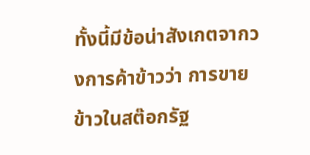ทั้งนี้มีข้อน่าสังเกตจากวงการค้าข้าวว่า การขายข้าวในสต๊อกรัฐ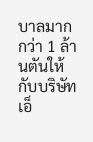บาลมากกว่า 1 ล้านตันให้กับบริษัทเอ็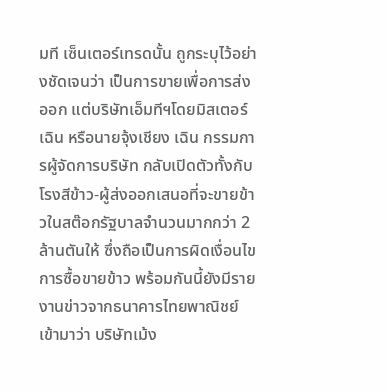มที เซ็นเตอร์เทรดนั้น ถูกระบุไว้อย่างชัดเจนว่า เป็นการขายเพื่อการส่งออก แต่บริษัทเอ็มทีฯโดยมิสเตอร์เฉิน หรือนายจุ้งเชียง เฉิน กรรมการผู้จัดการบริษัท กลับเปิดตัวทั้งกับโรงสีข้าว-ผู้ส่งออกเสนอที่จะขายข้าวในสต๊อกรัฐบาลจำนวนมากกว่า 2 ล้านตันให้ ซึ่งถือเป็นการผิดเงื่อนไขการซื้อขายข้าว พร้อมกันนี้ยังมีรายงานข่าวจากธนาคารไทยพาณิชย์เข้ามาว่า บริษัทเม้ง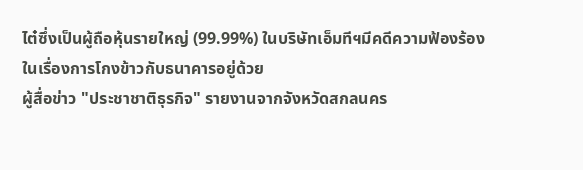ไต๋ซึ่งเป็นผู้ถือหุ้นรายใหญ่ (99.99%) ในบริษัทเอ็มทีฯมีคดีความฟ้องร้องในเรื่องการโกงข้าวกับธนาคารอยู่ด้วย
ผู้สื่อข่าว "ประชาชาติธุรกิจ" รายงานจากจังหวัดสกลนคร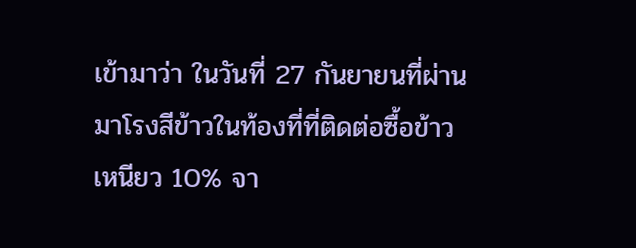เข้ามาว่า ในวันที่ 27 กันยายนที่ผ่านมาโรงสีข้าวในท้องที่ที่ติดต่อซื้อข้าวเหนียว 10% จา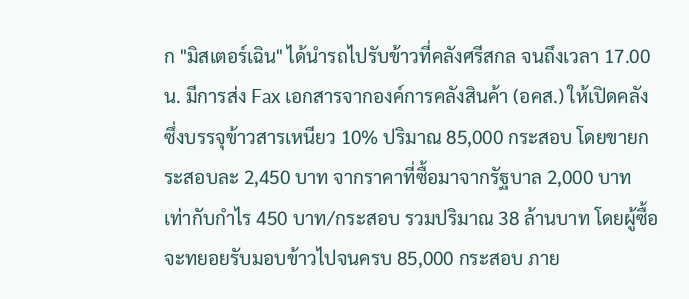ก "มิสเตอร์เฉิน" ได้นำรถไปรับข้าวที่คลังศรีสกล จนถึงเวลา 17.00 น. มีการส่ง Fax เอกสารจากองค์การคลังสินค้า (อคส.) ให้เปิดคลัง ซึ่งบรรจุข้าวสารเหนียว 10% ปริมาณ 85,000 กระสอบ โดยขายกระสอบละ 2,450 บาท จากราคาที่ซื้อมาจากรัฐบาล 2,000 บาท เท่ากับกำไร 450 บาท/กระสอบ รวมปริมาณ 38 ล้านบาท โดยผู้ซื้อจะทยอยรับมอบข้าวไปจนครบ 85,000 กระสอบ ภาย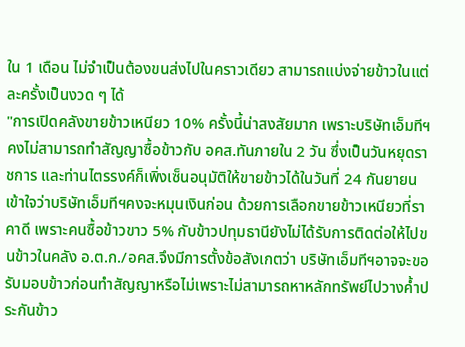ใน 1 เดือน ไม่จำเป็นต้องขนส่งไปในคราวเดียว สามารถแบ่งจ่ายข้าวในแต่ละครั้งเป็นงวด ๆ ได้
"การเปิดคลังขายข้าวเหนียว 10% ครั้งนี้น่าสงสัยมาก เพราะบริษัทเอ็มทีฯคงไม่สามารถทำสัญญาซื้อข้าวกับ อคส.ทันภายใน 2 วัน ซึ่งเป็นวันหยุดราชการ และท่านไตรรงค์ก็เพิ่งเซ็นอนุมัติให้ขายข้าวได้ในวันที่ 24 กันยายน เข้าใจว่าบริษัทเอ็มทีฯคงจะหมุนเงินก่อน ด้วยการเลือกขายข้าวเหนียวที่ราคาดี เพราะคนซื้อข้าวขาว 5% กับข้าวปทุมธานียังไม่ได้รับการติดต่อให้ไปขนข้าวในคลัง อ.ต.ก./อคส.จึงมีการตั้งข้อสังเกตว่า บริษัทเอ็มทีฯอาจจะขอรับมอบข้าวก่อนทำสัญญาหรือไม่เพราะไม่สามารถหาหลักทรัพย์ไปวางค้ำประกันข้าว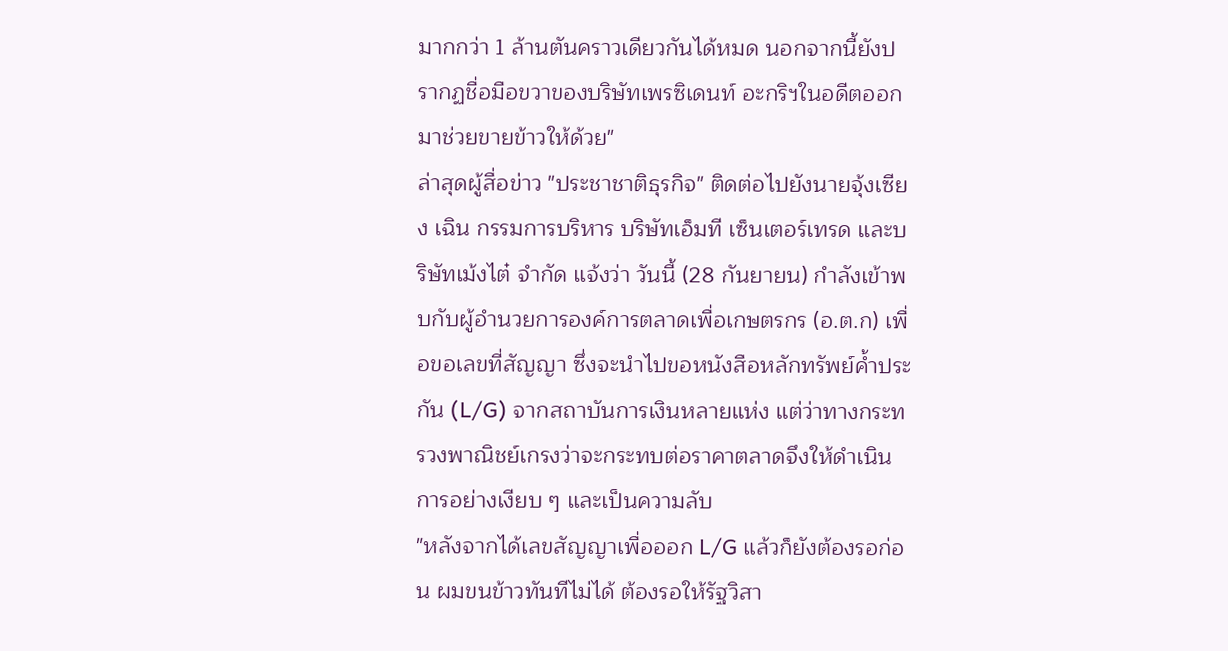มากกว่า 1 ล้านตันคราวเดียวกันได้หมด นอกจากนี้ยังปรากฏชื่อมือขวาของบริษัทเพรซิเดนท์ อะกริฯในอดีตออกมาช่วยขายข้าวให้ด้วย"
ล่าสุดผู้สื่อข่าว "ประชาชาติธุรกิจ" ติดต่อไปยังนายจุ้งเซียง เฉิน กรรมการบริหาร บริษัทเอ็มที เซ็นเตอร์เทรด และบริษัทเม้งไต๋ จำกัด แจ้งว่า วันนี้ (28 กันยายน) กำลังเข้าพบกับผู้อำนวยการองค์การตลาดเพื่อเกษตรกร (อ.ต.ก) เพื่อขอเลขที่สัญญา ซึ่งจะนำไปขอหนังสือหลักทรัพย์ค้ำประกัน (L/G) จากสถาบันการเงินหลายแห่ง แต่ว่าทางกระทรวงพาณิชย์เกรงว่าจะกระทบต่อราคาตลาดจึงให้ดำเนินการอย่างเงียบ ๆ และเป็นความลับ
"หลังจากได้เลขสัญญาเพื่อออก L/G แล้วก็ยังต้องรอก่อน ผมขนข้าวทันทีไม่ได้ ต้องรอให้รัฐวิสา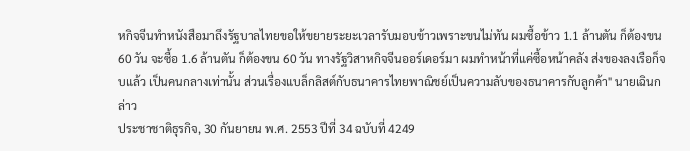หกิจจีนทำหนังสือมาถึงรัฐบาลไทยขอให้ขยายระยะเวลารับมอบข้าวเพราะขนไม่ทัน ผมซื้อข้าว 1.1 ล้านตัน ก็ต้องขน 60 วัน จะซื้อ 1.6 ล้านตัน ก็ต้องขน 60 วัน ทางรัฐวิสาหกิจจีนออร์เดอร์มา ผมทำหน้าที่แค่ซื้อหน้าคลัง ส่งของลงเรือก็จบแล้ว เป็นคนกลางเท่านั้น ส่วนเรื่องแบล็กลิสต์กับธนาคารไทยพาณิชย์เป็นความลับของธนาคารกับลูกค้า" นายเฉินกล่าว
ประชาชาติธุรกิจ, 30 กันยายน พ.ศ. 2553 ปีที่ 34 ฉบับที่ 4249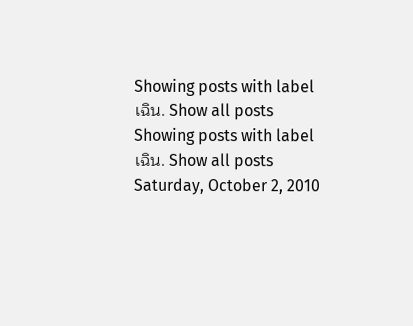Showing posts with label เฉิน. Show all posts
Showing posts with label เฉิน. Show all posts
Saturday, October 2, 2010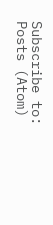Subscribe to:
Posts (Atom)